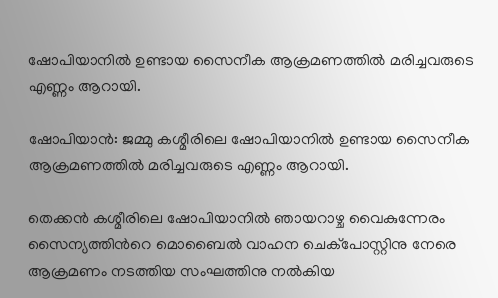ഷോപിയാനില്‍ ഉണ്ടായ സൈനീക ആക്രമണത്തില്‍ മരിച്ചവരുടെ എണ്ണം ആറായി.

ഷോപിയാന്‍: ജമ്മു കശ്മീരിലെ ഷോപിയാനില്‍ ഉണ്ടായ സൈനീക ആക്രമണത്തില്‍ മരിച്ചവരുടെ എണ്ണം ആറായി.

തെക്കൻ കശ്മീരിലെ ഷോപിയാനിൽ ഞായറാഴ്ച വൈകുന്നേരം സൈന്യത്തിന്‍റെ മൊബൈൽ വാഹന ചെക്പോസ്റ്റിനു നേരെ ആക്രമണം നടത്തിയ സംഘത്തിനു നല്‍കിയ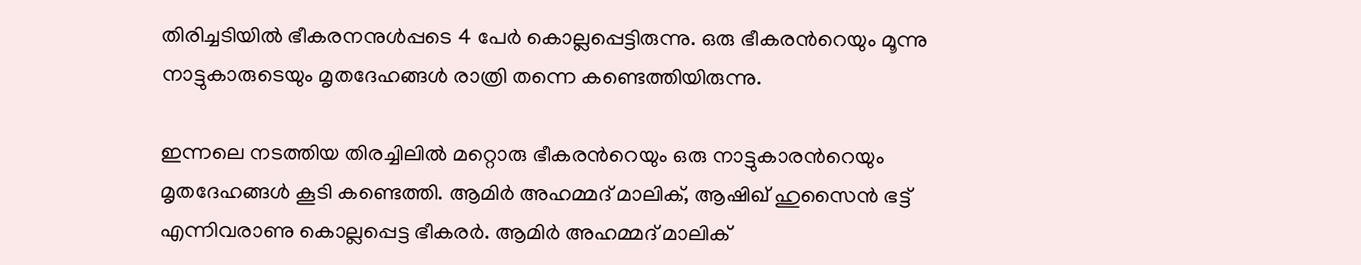തിരിച്ചടിയില്‍ ഭീകരനനുള്‍പ്പടെ 4 പേര്‍ കൊല്ലപ്പെട്ടിരുന്നു. ഒരു ഭീകരന്‍റെയും മൂന്നു നാട്ടുകാരുടെയും മൃതദേഹങ്ങൾ രാത്രി തന്നെ കണ്ടെത്തിയിരുന്നു.

ഇന്നലെ നടത്തിയ തിരച്ചിലിൽ മറ്റൊരു ഭീകരന്‍റെയും ഒരു നാട്ടുകാരന്‍റെയും മൃതദേഹങ്ങൾ കൂടി കണ്ടെത്തി. ആമിർ അഹമ്മദ് മാലിക്, ആഷിഖ് ഹുസൈൻ ഭട്ട് എന്നിവരാണു കൊല്ലപ്പെട്ട ഭീകരർ. ആമിർ അഹമ്മദ് മാലിക്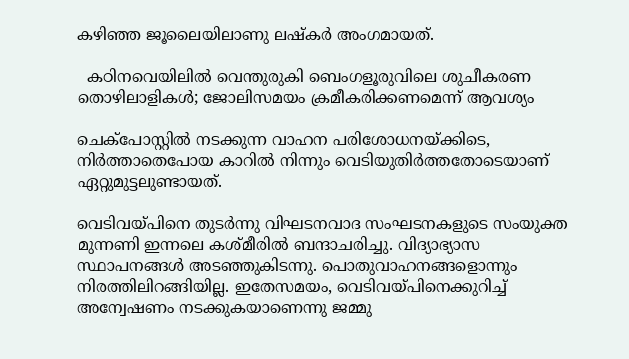കഴിഞ്ഞ ജൂലൈയിലാണു ലഷ്കർ അംഗമായത്.

  കഠിനവെയിലിൽ വെന്തുരുകി ബെംഗളൂരുവിലെ ശുചീകരണ തൊഴിലാളികൾ; ജോലിസമയം ക്രമീകരിക്കണമെന്ന് ആവശ്യം

ചെക്പോസ്റ്റില്‍ നടക്കുന്ന വാഹന പരിശോധനയ്ക്കിടെ, നിർത്താതെപോയ കാറില്‍ നിന്നും വെടിയുതിര്‍ത്തതോടെയാണ് ഏറ്റുമുട്ടലുണ്ടായത്.

വെടിവയ്പിനെ തുടർന്നു വിഘടനവാദ സംഘടനകളുടെ സംയുക്ത മുന്നണി ഇന്നലെ കശ്മീരിൽ ബന്ദാചരിച്ചു. വിദ്യാഭ്യാസ സ്ഥാപനങ്ങൾ അടഞ്ഞുകിടന്നു. പൊതുവാഹനങ്ങളൊന്നും നിരത്തിലിറങ്ങിയില്ല. ഇതേസമയം, വെടിവയ്പിനെക്കുറിച്ച് അന്വേഷണം നടക്കുകയാണെന്നു ജമ്മു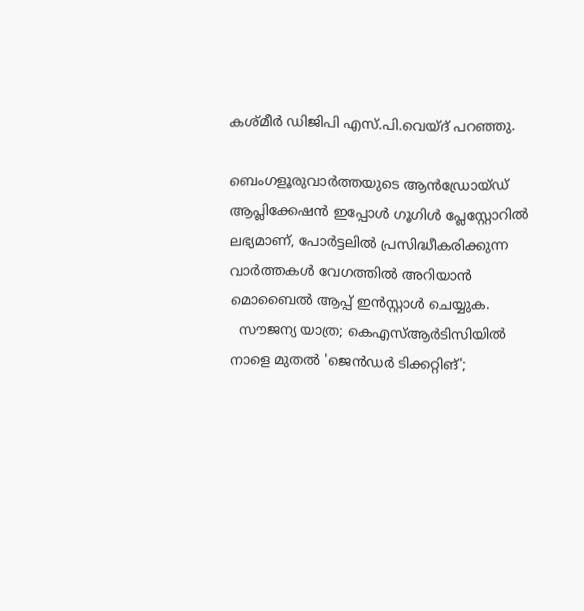കശ്മീർ ഡിജിപി എസ്.പി.വെയ്ദ് പറഞ്ഞു.

ബെംഗളൂരുവാർത്തയുടെ ആൻഡ്രോയ്ഡ് ആപ്ലിക്കേഷൻ ഇപ്പോൾ ഗൂഗിൾ പ്ലേസ്റ്റോറിൽ ലഭ്യമാണ്, പോർട്ടലിൽ പ്രസിദ്ധീകരിക്കുന്ന വാർത്തകൾ വേഗത്തിൽ അറിയാൻ മൊബൈൽ ആപ്പ് ഇൻസ്റ്റാൾ ചെയ്യുക.
  സൗജന്യ യാത്ര; കെഎസ്ആർടിസിയിൽ നാളെ മുതൽ 'ജെൻഡർ ടിക്കറ്റിങ്';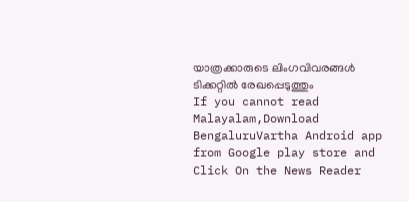യാത്രക്കാരുടെ ലിംഗവിവരങ്ങൾ ടിക്കറ്റിൽ രേഖപ്പെടുത്തും
If you cannot read Malayalam,Download BengaluruVartha Android app from Google play store and Click On the News Reader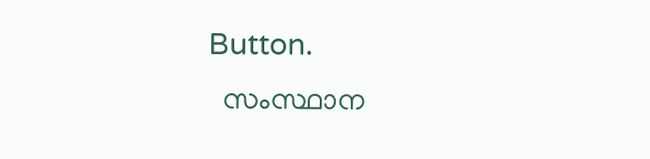Button.
  സംസ്ഥാന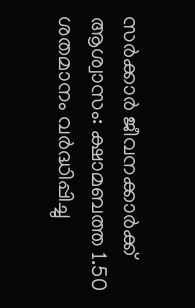സർക്കാർ ജീവനക്കാർക്ക് ആശ്വാസം: ക്ഷാമബത്ത 1.50 ശതമാനം വർദ്ധിപ്പിച്ചു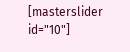[masterslider id="10"]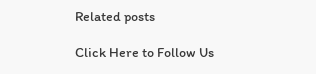Related posts

Click Here to Follow Us